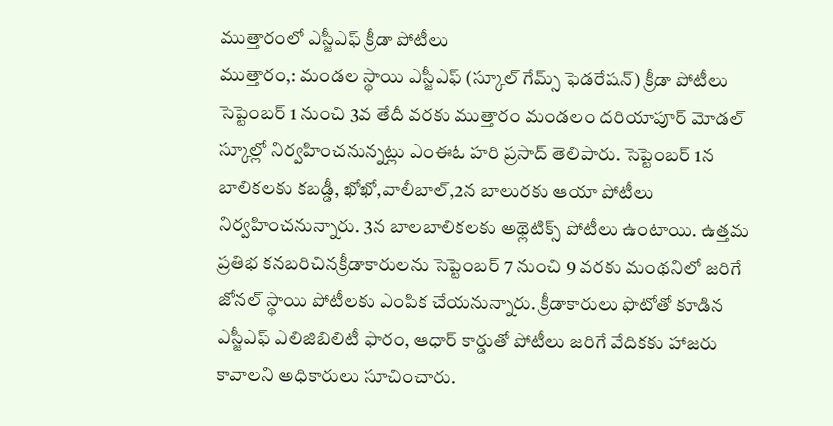ముత్తారంలో ఎస్జీఎఫ్ క్రీడా పోటీలు
ముత్తారం,: మండల స్థాయి ఎస్జీఎఫ్ (స్కూల్ గేమ్స్ ఫెడరేషన్) క్రీడా పోటీలు సెప్టెంబర్ 1 నుంచి 3వ తేదీ వరకు ముత్తారం మండలం దరియాపూర్ మోడల్ స్కూల్లో నిర్వహించనున్నట్లు ఎంఈఓ హరి ప్రసాద్ తెలిపారు. సెప్టెంబర్ 1న బాలికలకు కబడ్డీ, ఖోఖో,వాలీబాల్,2న బాలురకు ఆయా పోటీలు నిర్వహించనున్నారు. 3న బాలబాలికలకు అథ్లెటిక్స్ పోటీలు ఉంటాయి. ఉత్తమ ప్రతిభ కనబరిచినక్రీడాకారులను సెప్టెంబర్ 7 నుంచి 9 వరకు మంథనిలో జరిగే జోనల్ స్థాయి పోటీలకు ఎంపిక చేయనున్నారు. క్రీడాకారులు ఫొటోతో కూడిన ఎస్జీఎఫ్ ఎలిజిబిలిటీ ఫారం, ఆధార్ కార్డుతో పోటీలు జరిగే వేదికకు హాజరు కావాలని అధికారులు సూచించారు.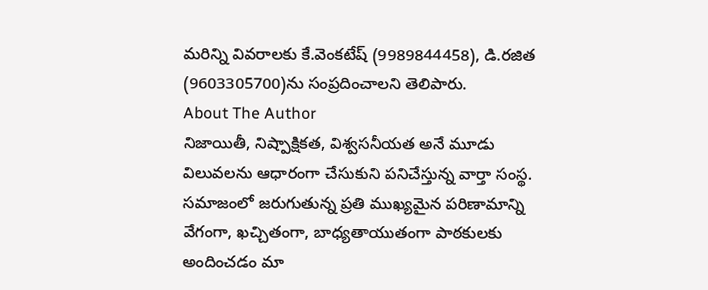మరిన్ని వివరాలకు కే.వెంకటేష్ (9989844458), డి.రజిత (9603305700)ను సంప్రదించాలని తెలిపారు.
About The Author
నిజాయితీ, నిష్పాక్షికత, విశ్వసనీయత అనే మూడు విలువలను ఆధారంగా చేసుకుని పనిచేస్తున్న వార్తా సంస్థ. సమాజంలో జరుగుతున్న ప్రతి ముఖ్యమైన పరిణామాన్ని వేగంగా, ఖచ్చితంగా, బాధ్యతాయుతంగా పాఠకులకు అందించడం మా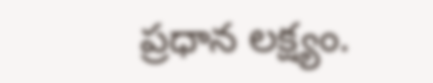ప్రధాన లక్ష్యం.